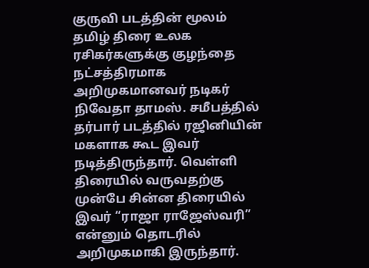குருவி படத்தின் மூலம் தமிழ் திரை உலக ரசிகர்களுக்கு குழந்தை நட்சத்திரமாக அறிமுகமானவர் நடிகர் நிவேதா தாமஸ். சமீபத்தில் தர்பார் படத்தில் ரஜினியின் மகளாக கூட இவர் நடித்திருந்தார். வெள்ளி திரையில் வருவதற்கு முன்பே சின்ன திரையில் இவர் “ராஜா ராஜேஸ்வரி” என்னும் தொடரில் அறிமுகமாகி இருந்தார்.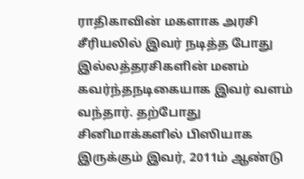ராதிகாவின் மகளாக அரசி சீரியலில் இவர் நடித்த போது இல்லத்தரசிகளின் மனம் கவர்ந்தநடிகையாக இவர் வளம் வந்தார். தற்போது சினிமாக்களில் பிஸியாக இருக்கும் இவர், 2011ம் ஆண்டு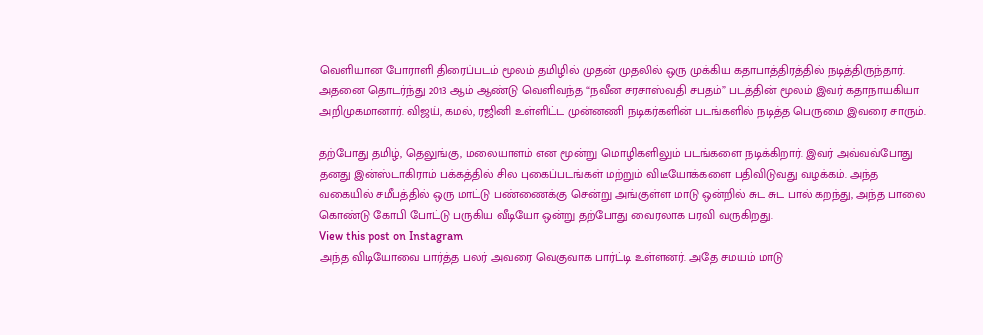வெளியான போராளி திரைப்படம் மூலம் தமிழில் முதன் முதலில் ஒரு முக்கிய கதாபாத்திரத்தில் நடித்திருந்தார்.
அதனை தொடர்ந்து 2013 ஆம் ஆண்டு வெளிவந்த “நவீன சரசாஸ்வதி சபதம்” படத்தின் மூலம் இவர் கதாநாயகியா அறிமுகமானார். விஜய், கமல், ரஜினி உள்ளிட்ட முன்னணி நடிகர்களின் படங்களில் நடித்த பெருமை இவரை சாரும்.

தற்போது தமிழ், தெலுங்கு, மலையாளம் என மூன்று மொழிகளிலும் படங்களை நடிக்கிறார். இவர் அவ்வவ்போது தனது இன்ஸ்டாகிராம் பக்கத்தில் சில புகைப்படங்கள் மற்றும் விடீயோக்களை பதிவிடுவது வழக்கம். அந்த வகையில் சமீபத்தில் ஒரு மாட்டு பண்ணைக்கு சென்று அங்குள்ள மாடு ஒன்றில் சுட சுட பால் கறந்து, அந்த பாலை கொண்டு கோபி போட்டு பருகிய வீடியோ ஒன்று தற்போது வைரலாக பரவி வருகிறது.
View this post on Instagram
அந்த விடியோவை பார்த்த பலர் அவரை வெகுவாக பார்ட்டி உள்ளனர். அதே சமயம் மாடு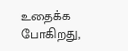உதைக்க போகிறது,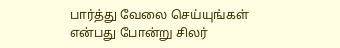பார்த்து வேலை செய்யுங்கள் என்பது போன்று சிலர்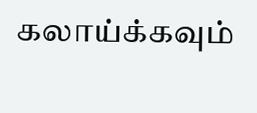கலாய்க்கவும்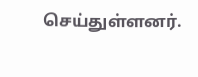செய்துள்ளனர்.